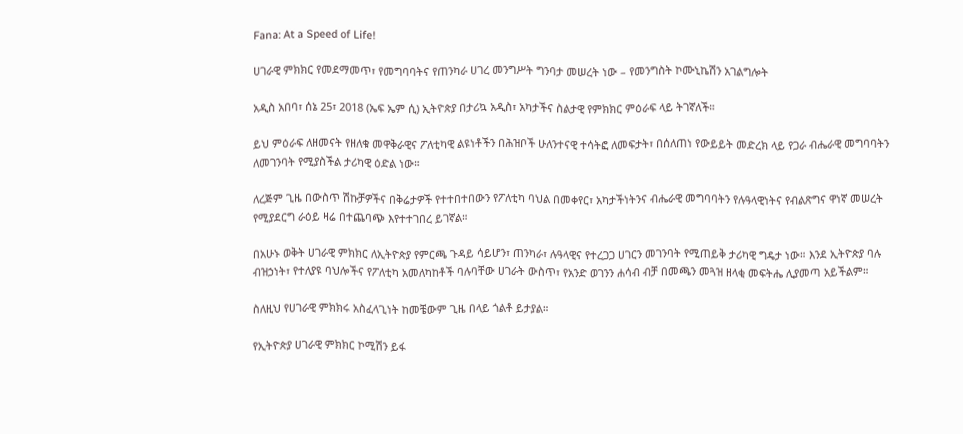Fana: At a Speed of Life!

ሀገራዊ ምክክር የመደማመጥ፣ የመግባባትና የጠንካራ ሀገረ መንግሥት ግንባታ መሠረት ነው – የመንግስት ኮሙኒኬሽን አገልግሎት

አዲስ አበባ፣ ሰኔ 25፣ 2018 (ኤፍ ኤም ሲ) ኢትዮጵያ በታሪኳ አዲስ፣ አካታችና ስልታዊ የምክክር ምዕራፍ ላይ ትገኛለች።

ይህ ምዕራፍ ለዘመናት የዘለቁ መዋቅራዊና ፖለቲካዊ ልዩነቶችን በሕዝቦች ሁለንተናዊ ተሳትፎ ለመፍታት፣ በሰለጠነ የውይይት መድረክ ላይ የጋራ ብሔራዊ መግባባትን ለመገንባት የሚያስችል ታሪካዊ ዕድል ነው።

ለረጅም ጊዜ በውስጥ ሽኩቻዎችና በቅሬታዎች የተተበተበውን የፖለቲካ ባህል በመቀየር፣ አካታችነትንና ብሔራዊ መግባባትን የሉዓላዊነትና የብልጽግና ዋነኛ መሠረት የሚያደርግ ራዕይ ዛሬ በተጨባጭ እየተተገበረ ይገኛል።

በአሁኑ ወቅት ሀገራዊ ምክክር ለኢትዮጵያ የምርጫ ጉዳይ ሳይሆን፣ ጠንካራ፣ ሉዓላዊና የተረጋጋ ሀገርን መገንባት የሚጠይቅ ታሪካዊ ግዴታ ነው። እንደ ኢትዮጵያ ባሉ ብዝኃነት፣ የተለያዩ ባህሎችና የፖለቲካ አመለካከቶች ባሉባቸው ሀገራት ውስጥ፣ የአንድ ወገንን ሐሳብ ብቻ በመጫን መጓዝ ዘላቂ መፍትሔ ሊያመጣ አይችልም።

ስለዚህ የሀገራዊ ምክክሩ አስፈላጊነት ከመቼውም ጊዜ በላይ ጎልቶ ይታያል።

የኢትዮጵያ ሀገራዊ ምክክር ኮሚሽን ይፋ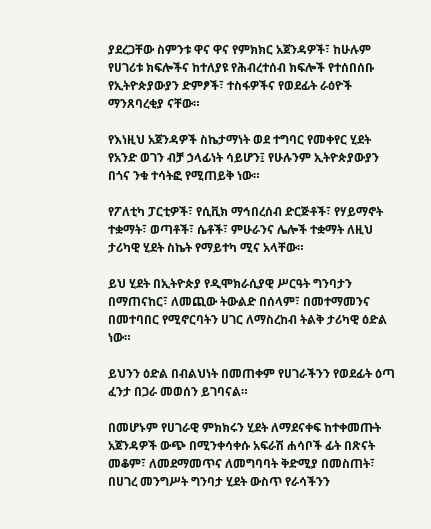ያደረጋቸው ስምንቱ ዋና ዋና የምክክር አጀንዳዎች፣ ከሁሉም የሀገሪቱ ክፍሎችና ከተለያዩ የሕብረተሰብ ክፍሎች የተሰበሰቡ የኢትዮጵያውያን ድምፆች፣ ተስፋዎችና የወደፊት ራዕዮች ማንጸባረቂያ ናቸው።

የእነዚህ አጀንዳዎች ስኬታማነት ወደ ተግባር የመቀየር ሂደት የአንድ ወገን ብቻ ኃላፊነት ሳይሆን፤ የሁሉንም ኢትዮጵያውያን በጎና ንቁ ተሳትፎ የሚጠይቅ ነው።

የፖለቲካ ፓርቲዎች፣ የሲቪክ ማኅበረሰብ ድርጅቶች፣ የሃይማኖት ተቋማት፣ ወጣቶች፣ ሴቶች፣ ምሁራንና ሌሎች ተቋማት ለዚህ ታሪካዊ ሂደት ስኬት የማይተካ ሚና አላቸው።

ይህ ሂደት በኢትዮጵያ የዲሞክራሲያዊ ሥርዓት ግንባታን በማጠናከር፣ ለመጪው ትውልድ በሰላም፣ በመተማመንና በመተባበር የሚኖርባትን ሀገር ለማስረከብ ትልቅ ታሪካዊ ዕድል ነው።

ይህንን ዕድል በብልህነት በመጠቀም የሀገራችንን የወደፊት ዕጣ ፈንታ በጋራ መወሰን ይገባናል።

በመሆኑም የሀገራዊ ምክክሩን ሂደት ለማደናቀፍ ከተቀመጡት አጀንዳዎች ውጭ በሚንቀሳቀሱ አፍራሽ ሐሳቦች ፊት በጽናት መቆም፣ ለመደማመጥና ለመግባባት ቅድሚያ በመስጠት፣ በሀገረ መንግሥት ግንባታ ሂደት ውስጥ የራሳችንን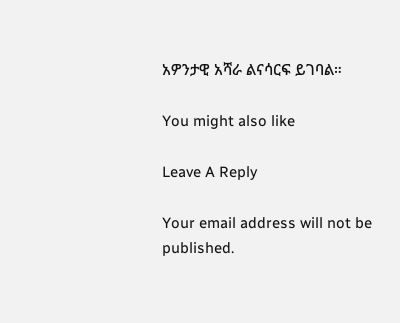አዎንታዊ አሻራ ልናሳርፍ ይገባል።

You might also like

Leave A Reply

Your email address will not be published.